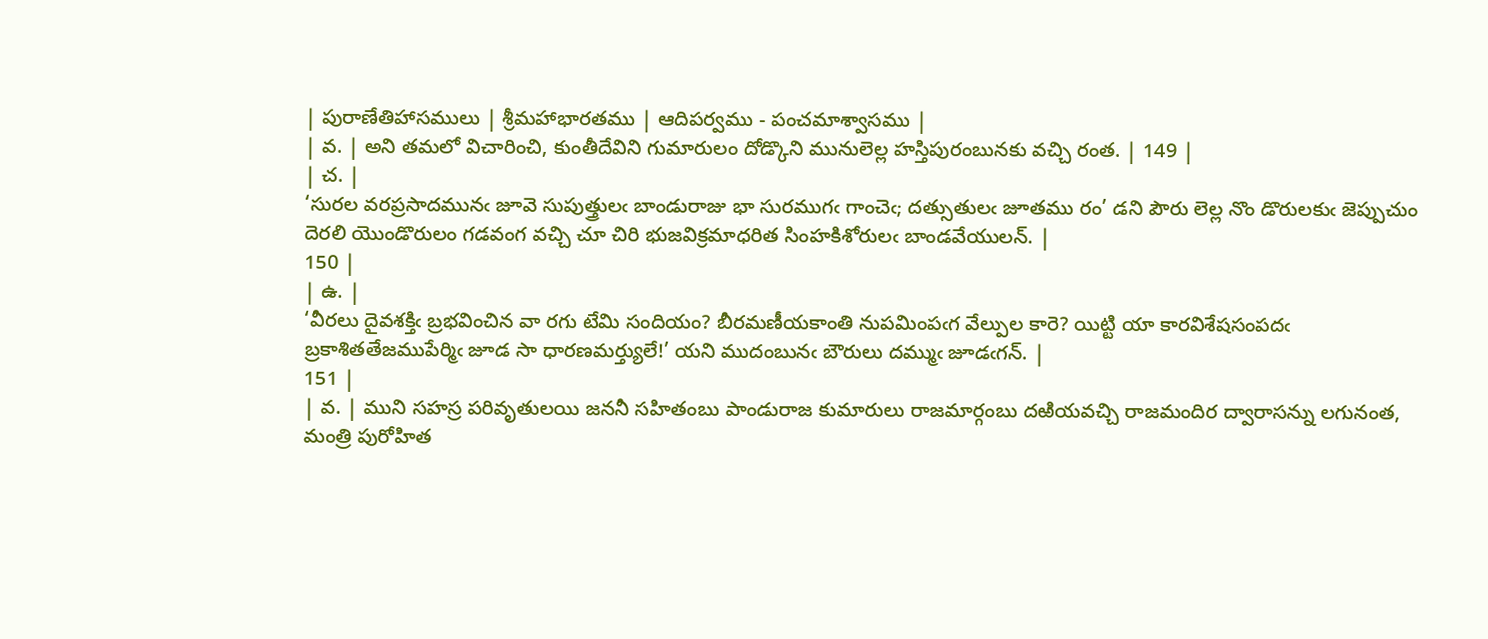| పురాణేతిహాసములు | శ్రీమహాభారతము | ఆదిపర్వము - పంచమాశ్వాసము |
| వ. | అని తమలో విచారించి, కుంతీదేవిని గుమారులం దోడ్కొని మునులెల్ల హస్తిపురంబునకు వచ్చి రంత. | 149 |
| చ. |
‘సురల వరప్రసాదమునఁ జూవె సుపుత్త్రులఁ బాండురాజు భా సురముగఁ గాంచెఁ; దత్సుతులఁ జూతము రం’ డని పౌరు లెల్ల నొం డొరులకుఁ జెప్పుచుం దెరలి యొండొరులం గడవంగ వచ్చి చూ చిరి భుజవిక్రమాధరిత సింహకిశోరులఁ బాండవేయులన్. |
150 |
| ఉ. |
‘వీరలు దైవశక్తిఁ బ్రభవించిన వా రగు టేమి సందియం? బీరమణీయకాంతి నుపమింపఁగ వేల్పుల కారె? యిట్టి యా కారవిశేషసంపదఁ బ్రకాశితతేజముపేర్మిఁ జూడ సా ధారణమర్త్యులే!’ యని ముదంబునఁ బౌరులు దమ్ముఁ జూడఁగన్. |
151 |
| వ. | ముని సహస్ర పరివృతులయి జననీ సహితంబు పాండురాజ కుమారులు రాజమార్గంబు దఱియవచ్చి రాజమందిర ద్వారాసన్ను లగునంత, మంత్రి పురోహిత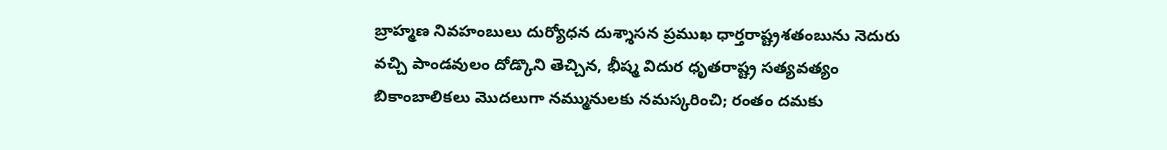బ్రాహ్మణ నివహంబులు దుర్యోధన దుశ్శాసన ప్రముఖ ధార్తరాష్ట్రశతంబును నెదురు వచ్చి పాండవులం దోడ్కొని తెచ్చిన, భీష్మ విదుర ధృతరాష్ట్ర సత్యవత్యం బికాంబాలికలు మొదలుగా నమ్మునులకు నమస్కరించి; రంతం దమకు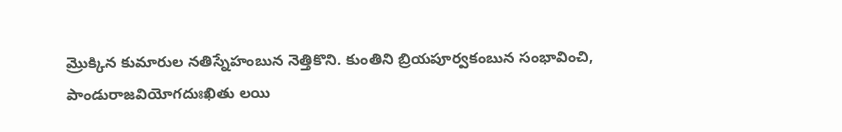మ్రొక్కిన కుమారుల నతిస్నేహంబున నెత్తికొని. కుంతిని బ్రియపూర్వకంబున సంభావించి, పాండురాజవియోగదుఃఖితు లయి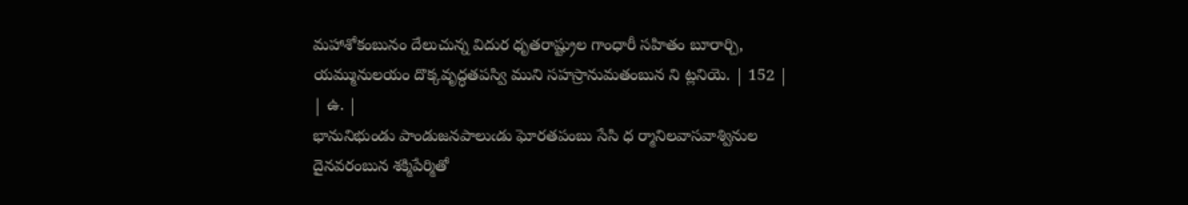మహాశోకంబునం దేలుచున్న విదుర ధృతరాష్ట్రుల గాంధారీ సహితం బూరార్చి, యమ్మునులయం దొక్కవృద్ధతపస్వి ముని సహస్రానుమతంబున ని ట్లనియె. | 152 |
| ఉ. |
భానునిభుండు పాండుజనపాలుఁడు ఘోరతపంబు సేసి ధ ర్మానిలవాసవాశ్వినుల దైనవరంబున శక్మిపేర్మితో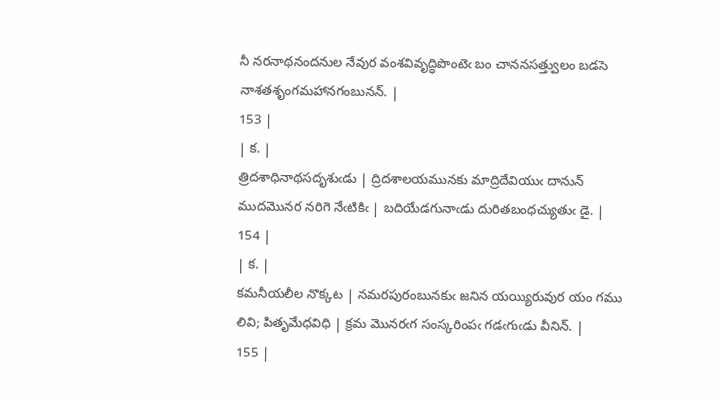నీ నరనాథనందనుల నేవుర వంశవివృద్ధిపొంటెఁ బం చాననసత్త్వులం బడసె నాశతశృంగమహానగంబునన్. |
153 |
| క. |
త్రిదశాధినాథసదృశుఁడు | ద్రిదశాలయమునకు మాద్రిదేవియుఁ దానున్ ముదమొనర నరిగె నేఁటికిఁ | బదియేడగునాఁడు దురితబంధచ్యుతుఁ డై. |
154 |
| క. |
కమనీయలీల నొక్కట | నమరపురంబునకుఁ జనిన యయ్యిరువుర యం గము లివి; పితృమేధవిధి | క్రమ మొనరఁగ సంస్కరింపఁ గడఁగుఁడు వీనిన్. |
155 |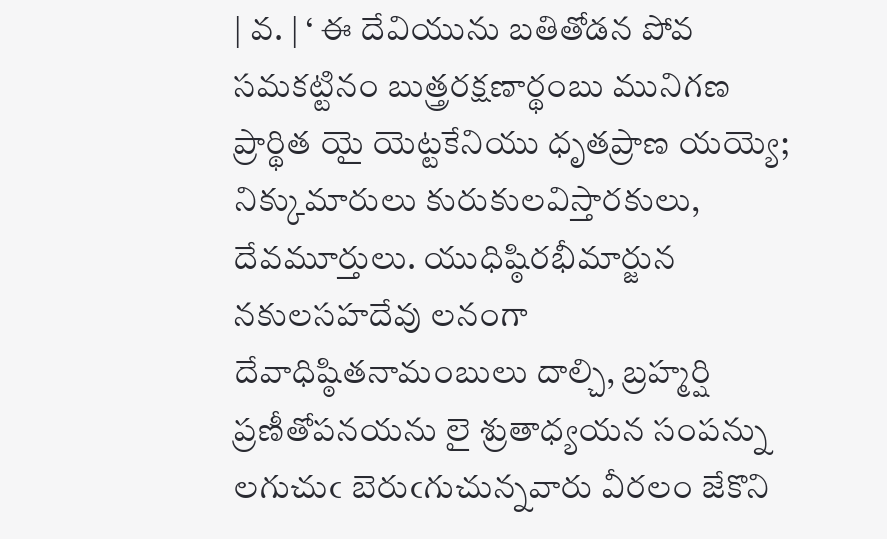| వ. | ‘ ఈ దేవియును బతితోడన పోవ సమకట్టినం బుత్త్రరక్షణార్థంబు మునిగణ ప్రార్థిత యై యెట్టకేనియు ధృతప్రాణ యయ్యె; నిక్కుమారులు కురుకులవిస్తారకులు, దేవమూర్తులు. యుధిష్ఠిరభీమార్జున నకులసహదేవు లనంగా దేవాధిష్ఠితనామంబులు దాల్చి, బ్రహ్మర్షి ప్రణీతోపనయను లై శ్రుతాధ్యయన సంపన్ను లగుచుఁ బెరుఁగుచున్నవారు వీరలం జేకొని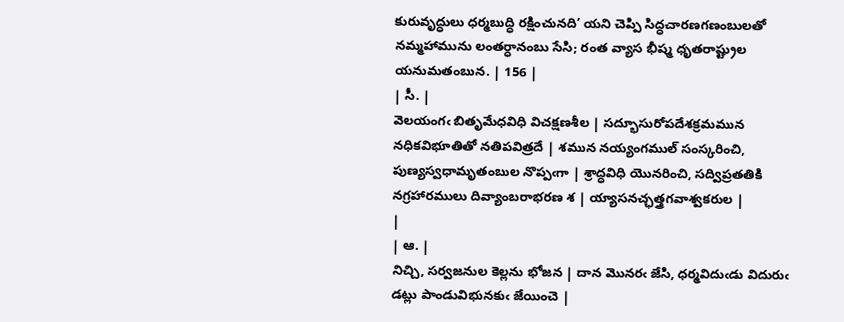కురువృద్ధులు ధర్మబుద్ధి రక్షించునది’ యని చెప్పి సిద్ధచారణగణంబులతో నమ్మహామును లంతర్ధానంబు సేసి; రంత వ్యాస భీష్మ ధృతరాష్ట్రుల యనుమతంబున. | 156 |
| సీ. |
వెలయంగఁ బితృమేధవిధి విచక్షణశీల | సద్భూసురోపదేశక్రమమున నధికవిభూతితో నతిపవిత్రదే | శమున నయ్యంగముల్ సంస్కరించి, పుణ్యస్వధామృతంబుల నొప్పఁగా | శ్రాద్ధవిధి యొనరించి, సద్విప్రతతికి నగ్రహారములు దివ్యాంబరాభరణ శ | య్యాసనచ్ఛత్త్రగవాశ్వకరుల |
|
| ఆ. |
నిచ్చి, సర్వజనుల కెల్లను భోజన | దాన మొనరఁ జేసి, ధర్మవిదుఁడు విదురుఁ డట్లు పాండువిభునకుఁ జేయించె |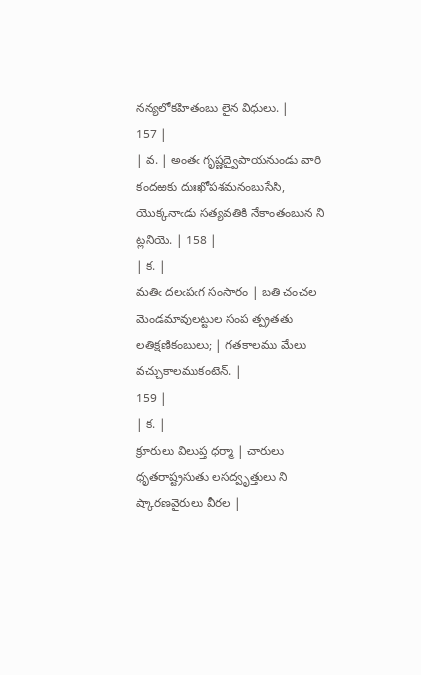నన్యలోకహితంబు లైన విధులు. |
157 |
| వ. | అంతఁ గృష్ణద్వైపాయనుండు వారి కందఱకు దుఃఖోపశమనంబుసేసి, యొక్కనాఁడు సత్యవతికి నేకాంతంబున ని ట్లనియె. | 158 |
| క. |
మతిఁ దలఁపఁగ సంసారం | బతి చంచల మెండమావులట్టుల సంప త్ప్రతతు లతిక్షణికంబులు; | గతకాలము మేలు వచ్చుకాలముకంటెన్. |
159 |
| క. |
క్రూరులు విలుప్త ధర్మా | చారులు ధృతరాష్ట్రసుతు లసద్వృత్తులు ని ష్కారణవైరులు వీరల |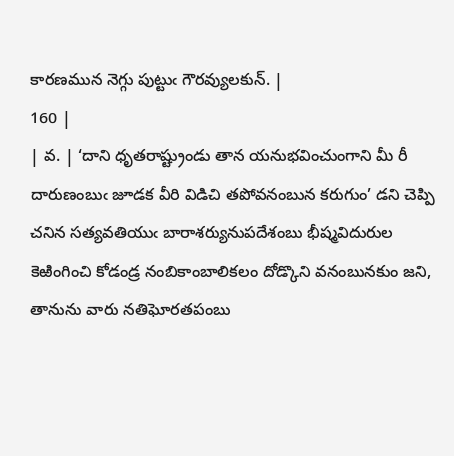కారణమున నెగ్గు పుట్టుఁ గౌరవ్యులకున్. |
160 |
| వ. | ‘దాని ధృతరాష్ట్రుండు తాన యనుభవించుంగాని మీ రీ దారుణంబుఁ జూడక వీరి విడిచి తపోవనంబున కరుగుం’ డని చెప్పి చనిన సత్యవతియుఁ బారాశర్యునుపదేశంబు భీష్మవిదురుల కెఱింగించి కోడండ్ర నంబికాంబాలికలం దోడ్కొని వనంబునకుం జని, తానును వారు నతిఘోరతపంబు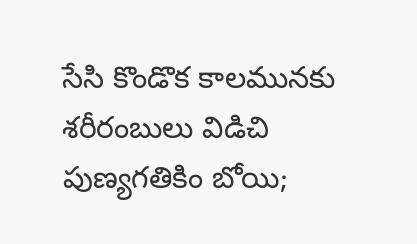సేసి కొండొక కాలమునకు శరీరంబులు విడిచి పుణ్యగతికిం బోయి;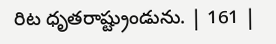రిట ధృతరాష్ట్రుండును. | 161 |